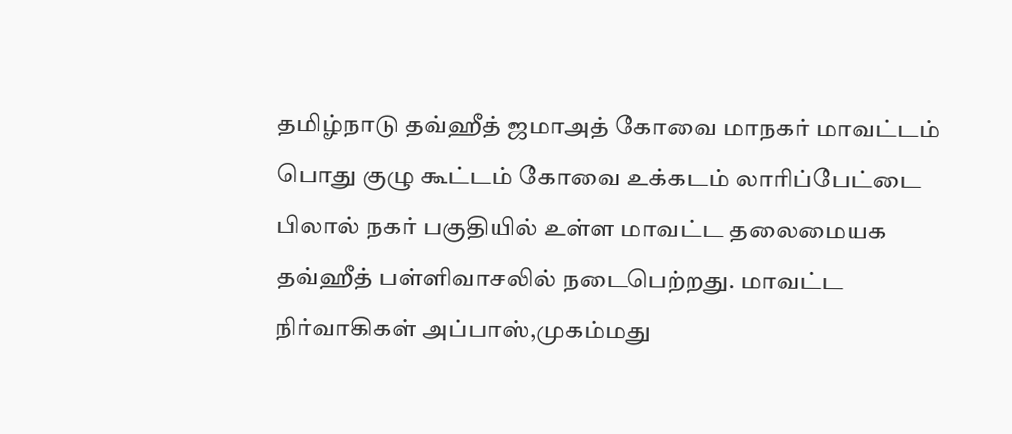தமிழ்நாடு தவ்ஹீத் ஜமாஅத் கோவை மாநகர் மாவட்டம் பொது குழு கூட்டம் கோவை உக்கடம் லாரிப்பேட்டை பிலால் நகர் பகுதியில் உள்ள மாவட்ட தலைமையக தவ்ஹீத் பள்ளிவாசலில் நடைபெற்றது. மாவட்ட நிர்வாகிகள் அப்பாஸ்,முகம்மது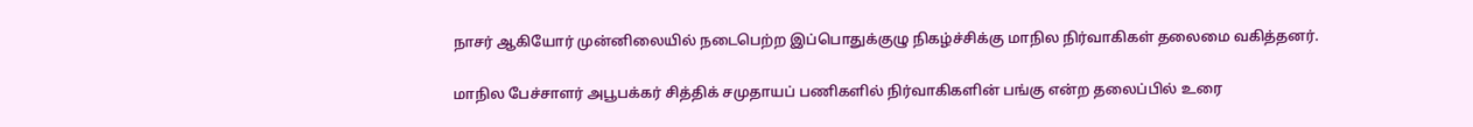நாசர் ஆகியோர் முன்னிலையில் நடைபெற்ற இப்பொதுக்குழு நிகழ்ச்சிக்கு மாநில நிர்வாகிகள் தலைமை வகித்தனர்.

மாநில பேச்சாளர் அபூபக்கர் சித்திக் சமுதாயப் பணிகளில் நிர்வாகிகளின் பங்கு என்ற தலைப்பில் உரை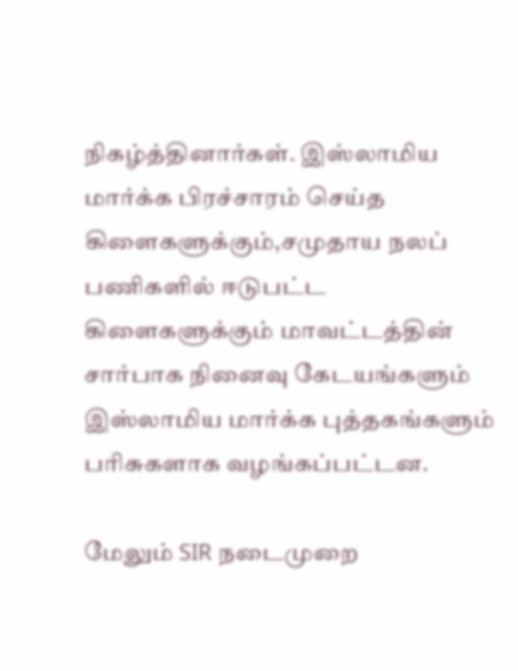நிகழ்த்தினார்கள். இஸ்லாமிய மார்க்க பிரச்சாரம் செய்த கிளைகளுக்கும்,சமுதாய நலப் பணிகளில் ஈடுபட்ட கிளைகளுக்கும் மாவட்டத்தின் சார்பாக நினைவு கேடயங்களும் இஸ்லாமிய மார்க்க புத்தகங்களும் பரிசுகளாக வழங்கப்பட்டன.

மேலும் SIR நடைமுறை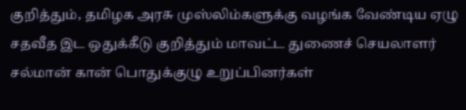குறித்தும், தமிழக அரசு முஸ்லிம்களுக்கு வழங்க வேண்டிய ஏழு சதவீத இட ஒதுக்கீடு குறித்தும் மாவட்ட துணைச் செயலாளர் சல்மான் கான் பொதுக்குழு உறுப்பினர்கள்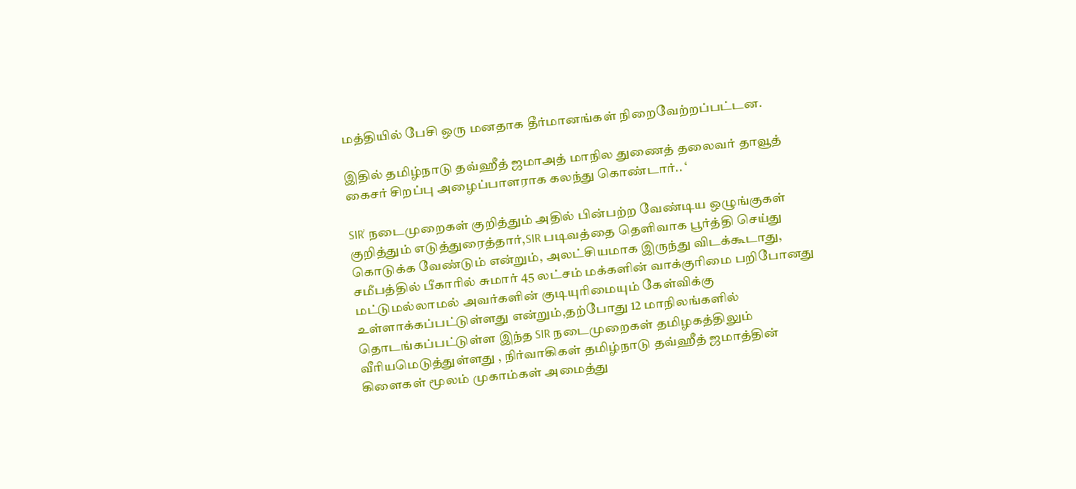மத்தியில் பேசி ஒரு மனதாக தீர்மானங்கள் நிறைவேற்றப்பட்டன.

இதில் தமிழ்நாடு தவ்ஹீத் ஜமாஅத் மாநில துணைத் தலைவர் தாவூத் கைசர் சிறப்பு அழைப்பாளராக கலந்து கொண்டார்.. ‘

SIR’ நடைமுறைகள் குறித்தும் அதில் பின்பற்ற வேண்டிய ஒழுங்குகள் குறித்தும் எடுத்துரைத்தார்,SIR படிவத்தை தெளிவாக பூர்த்தி செய்து கொடுக்க வேண்டும் என்றும், அலட்சியமாக இருந்து விடக்கூடாது, சமீபத்தில் பீகாரில் சுமார் 45 லட்சம் மக்களின் வாக்குரிமை பறிபோனது மட்டுமல்லாமல் அவர்களின் குடியுரிமையும் கேள்விக்கு உள்ளாக்கப்பட்டுள்ளது என்றும்,தற்போது 12 மாநிலங்களில் தொடங்கப்பட்டுள்ள இந்த SIR நடைமுறைகள் தமிழகத்திலும் வீரியமெடுத்துள்ளது , நிர்வாகிகள் தமிழ்நாடு தவ்ஹீத் ஜமாத்தின் கிளைகள் மூலம் முகாம்கள் அமைத்து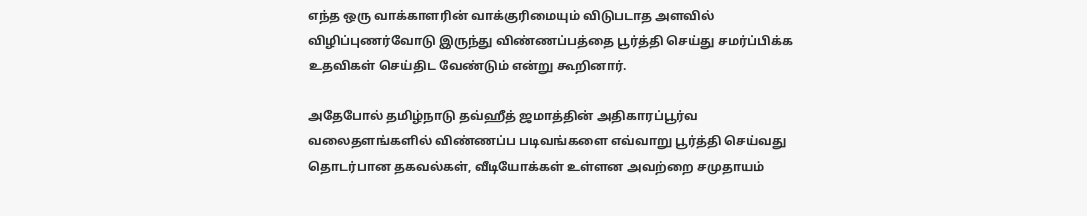எந்த ஒரு வாக்காளரின் வாக்குரிமையும் விடுபடாத அளவில் விழிப்புணர்வோடு இருந்து விண்ணப்பத்தை பூர்த்தி செய்து சமர்ப்பிக்க உதவிகள் செய்திட வேண்டும் என்று கூறினார்.

அதேபோல் தமிழ்நாடு தவ்ஹீத் ஜமாத்தின் அதிகாரப்பூர்வ வலைதளங்களில் விண்ணப்ப படிவங்களை எவ்வாறு பூர்த்தி செய்வது தொடர்பான தகவல்கள், வீடியோக்கள் உள்ளன அவற்றை சமுதாயம்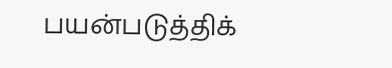பயன்படுத்திக்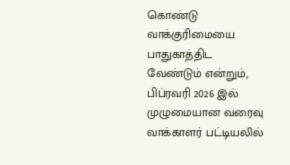கொண்டு வாக்குரிமையை பாதுகாத்திட வேண்டும் என்றும், பிப்ரவரி 2026 இல் முழுமையான வரைவு வாக்காளர் பட்டியலில்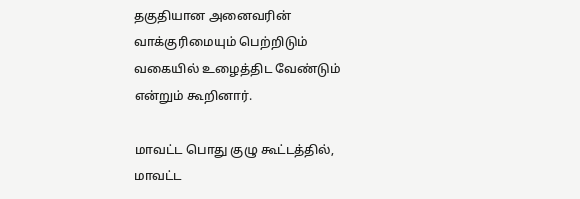தகுதியான அனைவரின் வாக்குரிமையும் பெற்றிடும் வகையில் உழைத்திட வேண்டும் என்றும் கூறினார்.

மாவட்ட பொது குழு கூட்டத்தில், மாவட்ட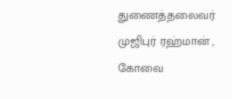துணைத்தலைவர் முஜிபுர் ரஹ்மான் , கோவை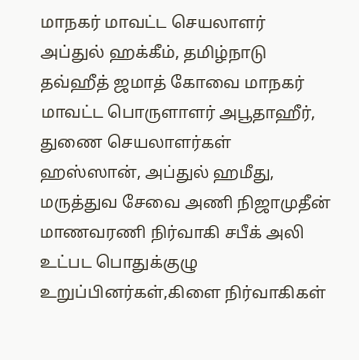மாநகர் மாவட்ட செயலாளர் அப்துல் ஹக்கீம், தமிழ்நாடு தவ்ஹீத் ஜமாத் கோவை மாநகர் மாவட்ட பொருளாளர் அபூதாஹீர், துணை செயலாளர்கள் ஹஸ்ஸான், அப்துல் ஹமீது, மருத்துவ சேவை அணி நிஜாமுதீன் மாணவரணி நிர்வாகி சபீக் அலி உட்பட பொதுக்குழு உறுப்பினர்கள்,கிளை நிர்வாகிகள்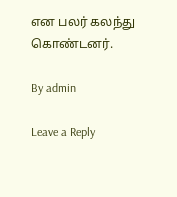என பலர் கலந்து கொண்டனர்.

By admin

Leave a Reply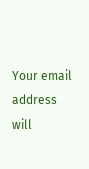Your email address will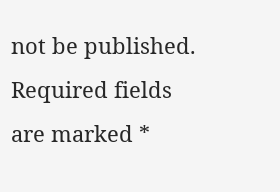not be published. Required fields are marked *